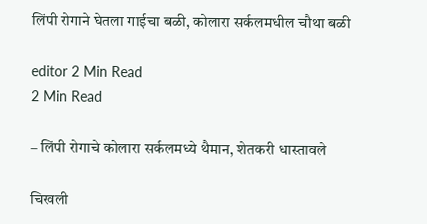लिंपी रोगाने घेतला गाईचा बळी, कोलारा सर्कलमधील चौथा बळी

editor 2 Min Read
2 Min Read

– लिंपी रोगाचे कोलारा सर्कलमध्ये थैमान, शेतकरी धास्तावले

चिखली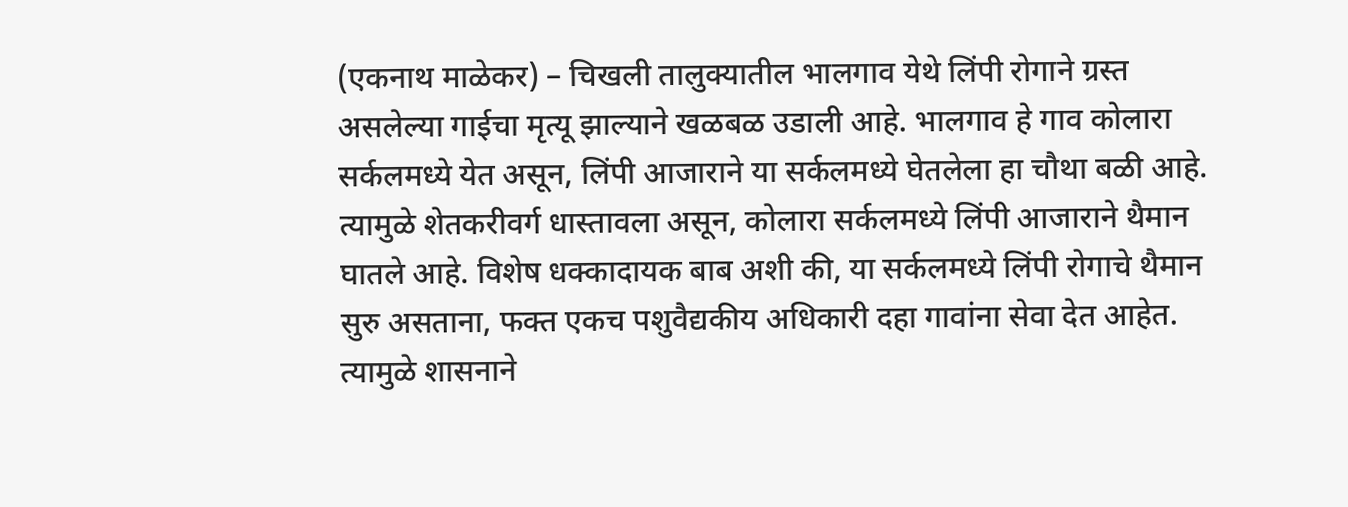(एकनाथ माळेकर) – चिखली तालुक्यातील भालगाव येथे लिंपी रोगाने ग्रस्त असलेल्या गाईचा मृत्यू झाल्याने खळबळ उडाली आहे. भालगाव हे गाव कोलारा सर्कलमध्ये येत असून, लिंपी आजाराने या सर्कलमध्ये घेतलेला हा चौथा बळी आहे. त्यामुळे शेतकरीवर्ग धास्तावला असून, कोलारा सर्कलमध्ये लिंपी आजाराने थैमान घातले आहे. विशेष धक्कादायक बाब अशी की, या सर्कलमध्ये लिंपी रोगाचे थैमान सुरु असताना, फक्त एकच पशुवैद्यकीय अधिकारी दहा गावांना सेवा देत आहेत. त्यामुळे शासनाने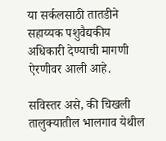या सर्कलसाठी तातडीने सहाय्यक पशुवैद्यकीय अधिकारी देण्याची मागणी ऐरणीवर आली आहे.

सविस्तर असे, की चिखली तालुक्यातील भालगाव येथील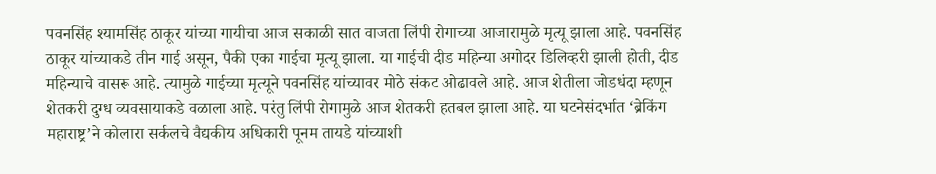पवनसिंह श्यामसिंह ठाकूर यांच्या गायीचा आज सकाळी सात वाजता लिंपी रोगाच्या आजारामुळे मृत्यू झाला आहे. पवनसिंह ठाकूर यांच्याकडे तीन गाई असून, पैकी एका गाईचा मृत्यू झाला. या गाईची दीड महिन्या अगोदर डिलिव्हरी झाली होती, दीड महिन्याचे वासरू आहे. त्यामुळे गाईच्या मृत्यूने पवनसिंह यांच्यावर मोठे संकट ओढावले आहे. आज शेतीला जोडधंदा म्हणून शेतकरी दुग्ध व्यवसायाकडे वळाला आहे. परंतु लिंपी रोगामुळे आज शेतकरी हतबल झाला आहे. या घटनेसंदर्भात ‘ब्रेकिंग महाराष्ट्र’ने कोलारा सर्कलचे वैद्यकीय अधिकारी पूनम तायडे यांच्याशी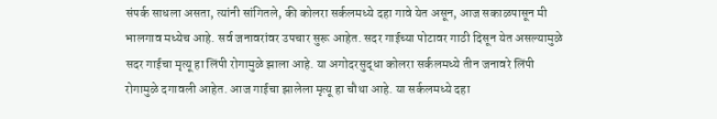संपर्क साधला असता, त्यांनी सांगितले, की कोलरा सर्कलमध्ये दहा गावे येत असून, आज सकाळपासून मी भालगाव मध्येच आहे. सर्व जनावरांवर उपचार सुरू आहेत. सदर गाईच्या पोटावर गाठी दिसून येत असल्यामुळे सदर गाईचा मृत्यू हा लिंपी रोगामुळे झाला आहे. या अगोदरसुद्धा कोलरा सर्कलमध्ये तीन जनावरे लिंपी रोगामुळे दगावली आहेत. आज गाईचा झालेला मृत्यू हा चौथा आहे. या सर्कलमध्ये दहा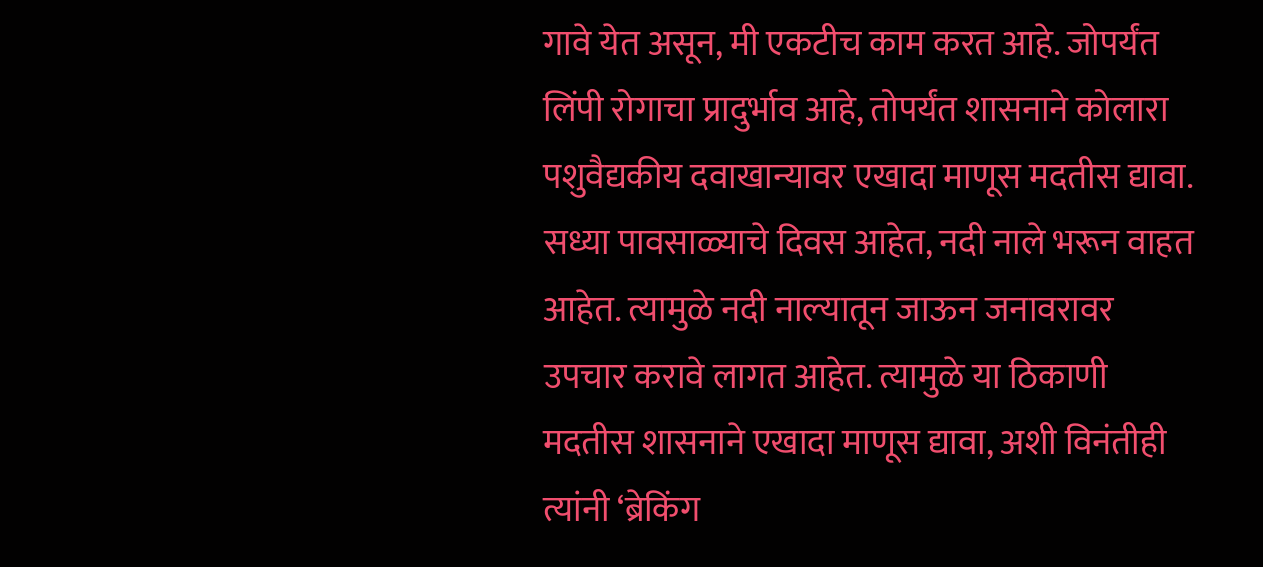गावे येत असून, मी एकटीच काम करत आहे. जोपर्यंत लिंपी रोगाचा प्रादुर्भाव आहे, तोपर्यंत शासनाने कोलारा पशुवैद्यकीय दवाखान्यावर एखादा माणूस मदतीस द्यावा. सध्या पावसाळ्याचे दिवस आहेत, नदी नाले भरून वाहत आहेत. त्यामुळे नदी नाल्यातून जाऊन जनावरावर उपचार करावे लागत आहेत. त्यामुळे या ठिकाणी मदतीस शासनाने एखादा माणूस द्यावा, अशी विनंतीही त्यांनी ‘ब्रेकिंग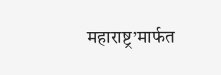महाराष्ट्र’मार्फत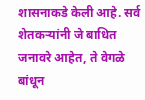शासनाकडे केली आहे. सर्व शेतकर्‍यांनी जे बाधित जनावरे आहेत, ते वेगळे बांधून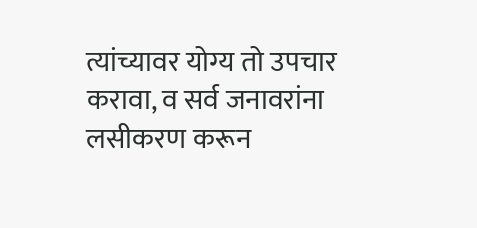त्यांच्यावर योग्य तो उपचार करावा, व सर्व जनावरांना लसीकरण करून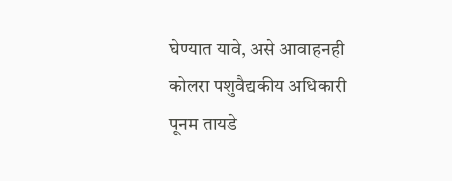घेण्यात यावे, असे आवाहनही कोलरा पशुवैद्यकीय अधिकारी पूनम तायडे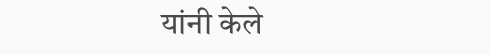यांनी केले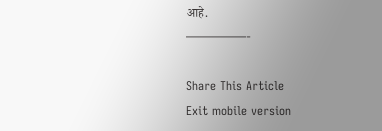आहे.
—————-

Share This Article
Exit mobile version